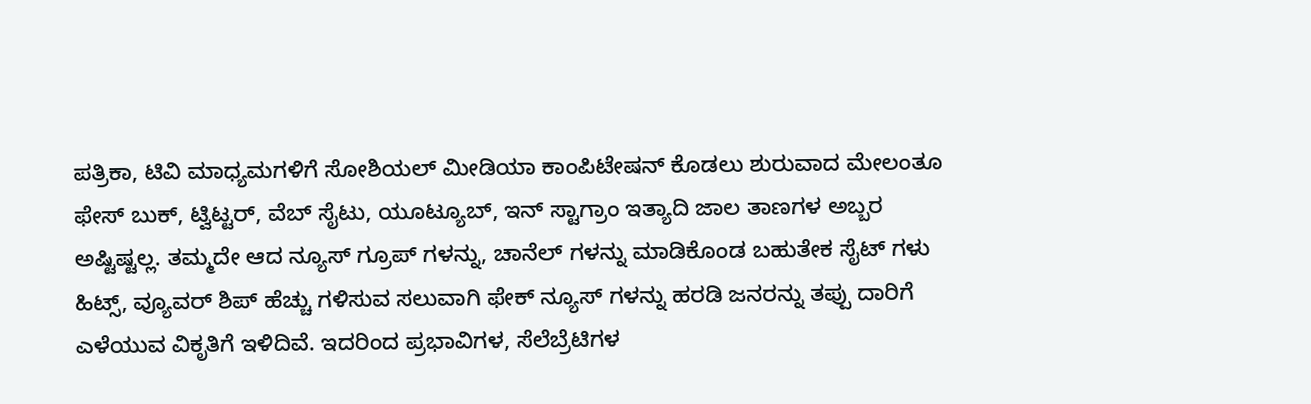ಪತ್ರಿಕಾ, ಟಿವಿ ಮಾಧ್ಯಮಗಳಿಗೆ ಸೋಶಿಯಲ್ ಮೀಡಿಯಾ ಕಾಂಪಿಟೇಷನ್ ಕೊಡಲು ಶುರುವಾದ ಮೇಲಂತೂ ಫೇಸ್ ಬುಕ್, ಟ್ವಿಟ್ಟರ್, ವೆಬ್ ಸೈಟು, ಯೂಟ್ಯೂಬ್, ಇನ್ ಸ್ಟಾಗ್ರಾಂ ಇತ್ಯಾದಿ ಜಾಲ ತಾಣಗಳ ಅಬ್ಬರ ಅಷ್ಟಿಷ್ಟಲ್ಲ. ತಮ್ಮದೇ ಆದ ನ್ಯೂಸ್ ಗ್ರೂಪ್ ಗಳನ್ನು, ಚಾನೆಲ್ ಗಳನ್ನು ಮಾಡಿಕೊಂಡ ಬಹುತೇಕ ಸೈಟ್ ಗಳು ಹಿಟ್ಸ್, ವ್ಯೂವರ್ ಶಿಪ್ ಹೆಚ್ಚು ಗಳಿಸುವ ಸಲುವಾಗಿ ಫೇಕ್ ನ್ಯೂಸ್ ಗಳನ್ನು ಹರಡಿ ಜನರನ್ನು ತಪ್ಪು ದಾರಿಗೆ ಎಳೆಯುವ ವಿಕೃತಿಗೆ ಇಳಿದಿವೆ. ಇದರಿಂದ ಪ್ರಭಾವಿಗಳ, ಸೆಲೆಬ್ರೆಟಿಗಳ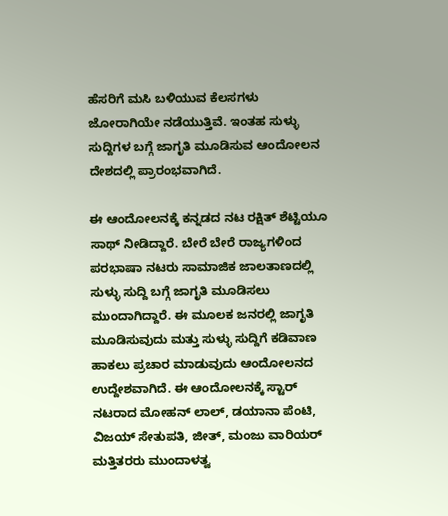ಹೆಸರಿಗೆ ಮಸಿ ಬಳಿಯುವ ಕೆಲಸಗಳು ಜೋರಾಗಿಯೇ ನಡೆಯುತ್ತಿವೆ. ಇಂತಹ ಸುಳ್ಳು ಸುದ್ದಿಗಳ ಬಗ್ಗೆ ಜಾಗೃತಿ ಮೂಡಿಸುವ ಆಂದೋಲನ ದೇಶದಲ್ಲಿ ಪ್ರಾರಂಭವಾಗಿದೆ.

ಈ ಆಂದೋಲನಕ್ಕೆ ಕನ್ನಡದ ನಟ ರಕ್ಷಿತ್ ಶೆಟ್ಟಿಯೂ ಸಾಥ್ ನೀಡಿದ್ದಾರೆ. ಬೇರೆ ಬೇರೆ ರಾಜ್ಯಗಳಿಂದ ಪರಭಾಷಾ ನಟರು ಸಾಮಾಜಿಕ ಜಾಲತಾಣದಲ್ಲಿ ಸುಳ್ಳು ಸುದ್ದಿ ಬಗ್ಗೆ ಜಾಗೃತಿ ಮೂಡಿಸಲು ಮುಂದಾಗಿದ್ದಾರೆ. ಈ ಮೂಲಕ ಜನರಲ್ಲಿ ಜಾಗೃತಿ ಮೂಡಿಸುವುದು ಮತ್ತು ಸುಳ್ಳು ಸುದ್ದಿಗೆ ಕಡಿವಾಣ ಹಾಕಲು ಪ್ರಚಾರ ಮಾಡುವುದು ಆಂದೋಲನದ ಉದ್ದೇಶವಾಗಿದೆ. ಈ ಆಂದೋಲನಕ್ಕೆ ಸ್ಟಾರ್ ನಟರಾದ ಮೋಹನ್ ಲಾಲ್, ಡಯಾನಾ ಪೆಂಟಿ, ವಿಜಯ್ ಸೇತುಪತಿ, ಜೀತ್, ಮಂಜು ವಾರಿಯರ್ ಮತ್ತಿತರರು ಮುಂದಾಳತ್ವ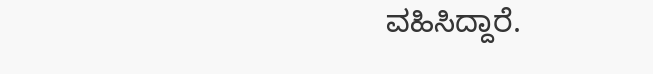ವಹಿಸಿದ್ದಾರೆ.